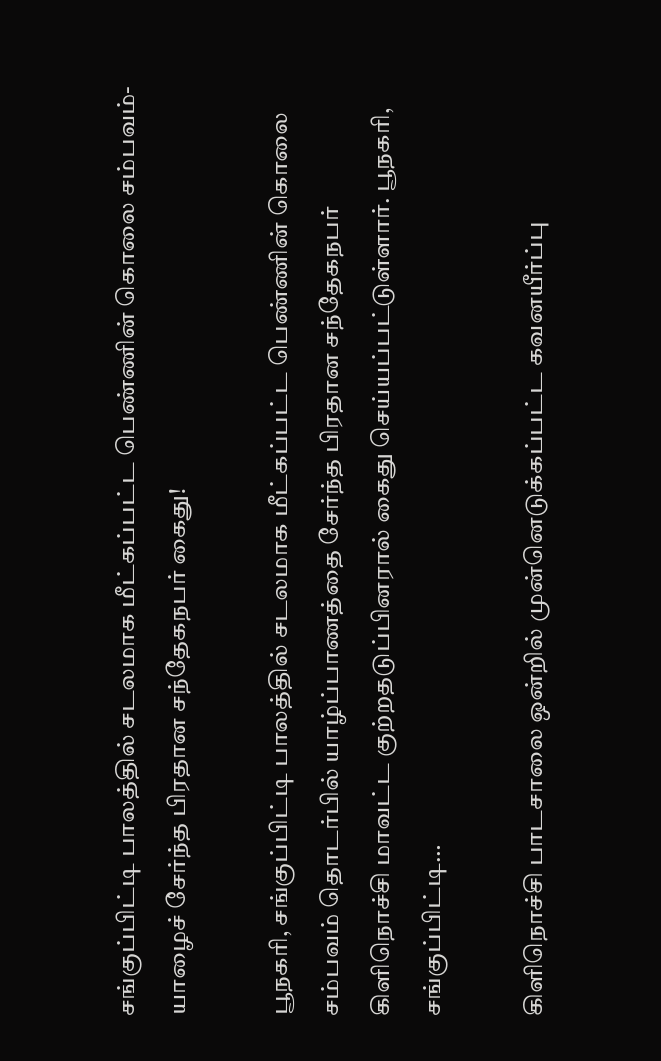சங்குப்பிட்டி பாலத்தில் சடலமாக மீட்கப்பட்ட பெண்ணின் கொலை சம்பவம்- யாழைச் சேர்ந்த பிரதான சந்தேகநபர் கைது!

பூநகரி, சங்குப்பிட்டி பாலத்தில் சடலமாக மீட்கப்பட்ட பெண்ணின் கொலை சம்பவம் தொடர்பில் யாழ்ப்பாணத்தை சேர்ந்த பிரதான சந்தேகநபர் கிளிநொச்சி மாவட்ட குற்றதடுப்பினரால் கைது செய்யப்பட்டுள்ளார். பூநகரி, சங்குப்பிட்டி…

கிளிநொச்சி பாடசாலை ஒன்றில் முன்னெடுக்கப்பட்ட கவனயீர்ப்பு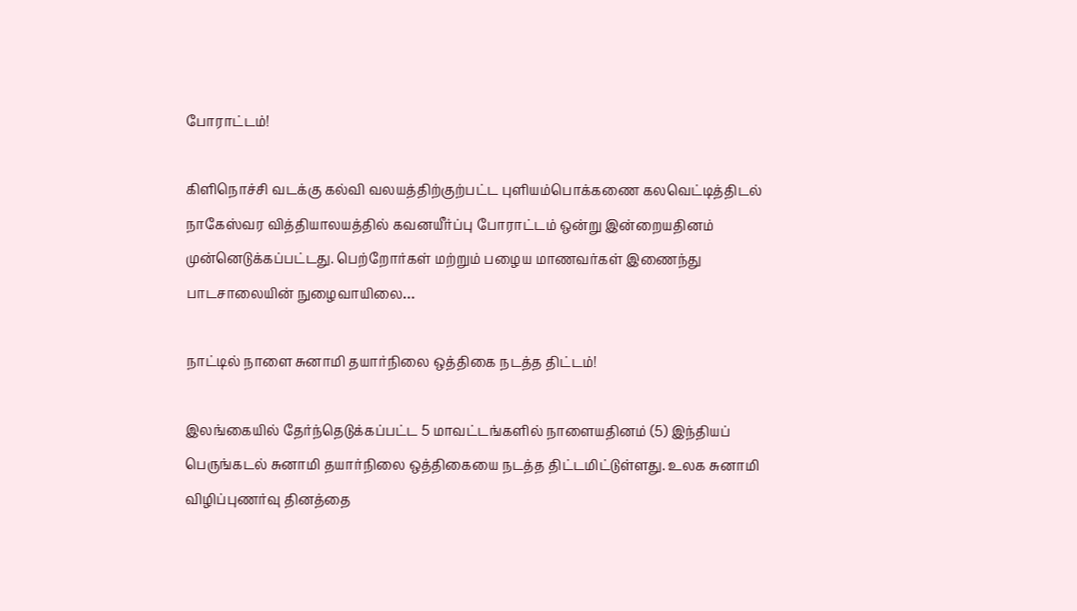போராட்டம்!

கிளிநொச்சி வடக்கு கல்வி வலயத்திற்குற்பட்ட புளியம்பொக்கணை கலவெட்டித்திடல் நாகேஸ்வர வித்தியாலயத்தில் கவனயீர்ப்பு போராட்டம் ஒன்று இன்றையதினம் முன்னெடுக்கப்பட்டது. பெற்றோர்கள் மற்றும் பழைய மாணவர்கள் இணைந்து பாடசாலையின் நுழைவாயிலை…

நாட்டில் நாளை சுனாமி தயார்நிலை ஒத்திகை நடத்த திட்டம்!

இலங்கையில் தேர்ந்தெடுக்கப்பட்ட 5 மாவட்டங்களில் நாளையதினம் (5) இந்தியப் பெருங்கடல் சுனாமி தயார்நிலை ஒத்திகையை நடத்த திட்டமிட்டுள்ளது. உலக சுனாமி விழிப்புணர்வு தினத்தை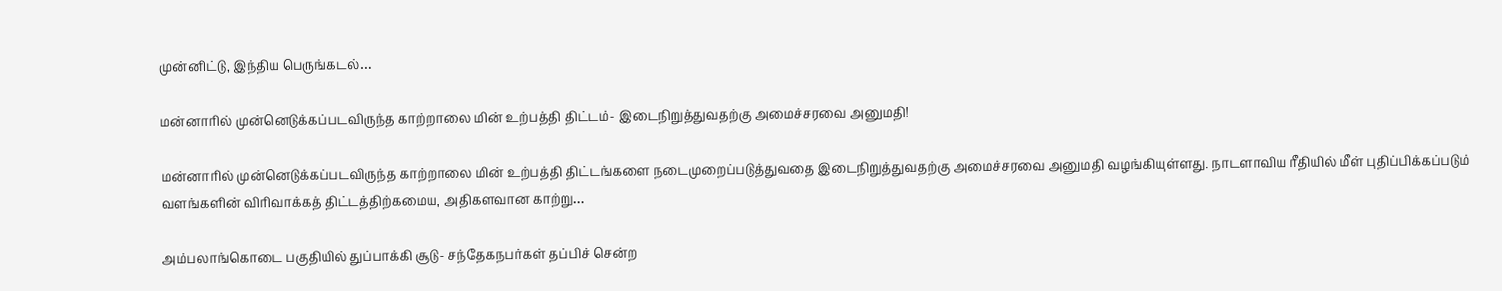முன்னிட்டு, இந்திய பெருங்கடல்…

மன்னாரில் முன்னெடுக்கப்படவிருந்த காற்றாலை மின் உற்பத்தி திட்டம்- இடைநிறுத்துவதற்கு அமைச்சரவை அனுமதி!

மன்னாரில் முன்னெடுக்கப்படவிருந்த காற்றாலை மின் உற்பத்தி திட்டங்களை நடைமுறைப்படுத்துவதை இடைநிறுத்துவதற்கு அமைச்சரவை அனுமதி வழங்கியுள்ளது. நாடளாவிய ரீதியில் மீள் புதிப்பிக்கப்படும் வளங்களின் விரிவாக்கத் திட்டத்திற்கமைய, அதிகளவான காற்று…

அம்பலாங்கொடை பகுதியில் துப்பாக்கி சூடு- சந்தேகநபர்கள் தப்பிச் சென்ற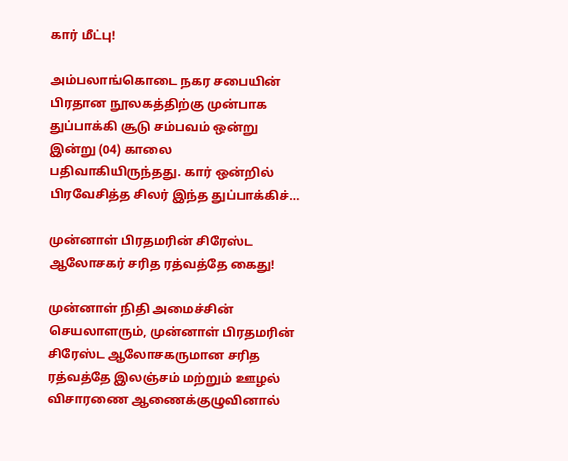கார் மீட்பு!

அம்பலாங்கொடை நகர சபையின் பிரதான நூலகத்திற்கு முன்பாக துப்பாக்கி சூடு சம்பவம் ஒன்று இன்று (04) காலை பதிவாகியிருந்தது. கார் ஒன்றில் பிரவேசித்த சிலர் இந்த துப்பாக்கிச்…

முன்னாள் பிரதமரின் சிரேஸ்ட ஆலோசகர் சரித ரத்வத்தே கைது!

முன்னாள் நிதி அமைச்சின் செயலாளரும், முன்னாள் பிரதமரின் சிரேஸ்ட ஆலோசகருமான சரித ரத்வத்தே இலஞ்சம் மற்றும் ஊழல் விசாரணை ஆணைக்குழுவினால்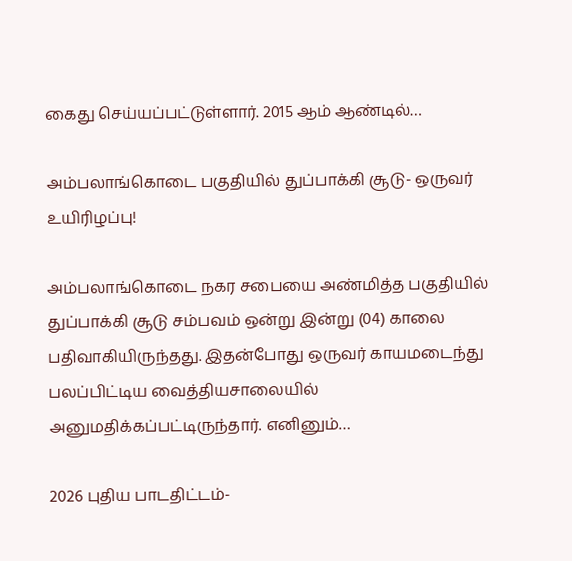கைது செய்யப்பட்டுள்ளார். 2015 ஆம் ஆண்டில்…

அம்பலாங்கொடை பகுதியில் துப்பாக்கி சூடு- ஒருவர் உயிரிழப்பு!

அம்பலாங்கொடை நகர சபையை அண்மித்த பகுதியில் துப்பாக்கி சூடு சம்பவம் ஒன்று இன்று (04) காலை பதிவாகியிருந்தது. இதன்போது ஒருவர் காயமடைந்து பலப்பிட்டிய வைத்தியசாலையில் அனுமதிக்கப்பட்டிருந்தார். எனினும்…

2026 புதிய பாடதிட்டம்-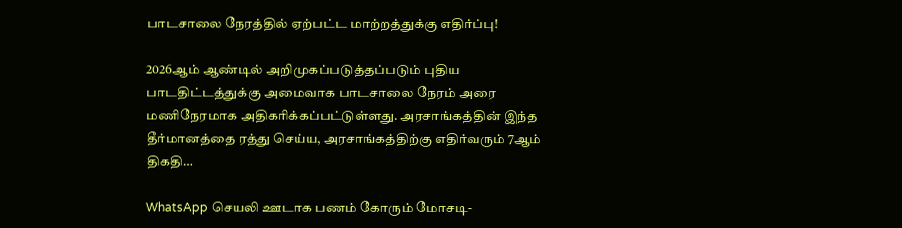பாடசாலை நேரத்தில் ஏற்பட்ட மாற்றத்துக்கு எதிர்ப்பு!

2026ஆம் ஆண்டில் அறிமுகப்படுத்தப்படும் புதிய பாடதிட்டத்துக்கு அமைவாக பாடசாலை நேரம் அரை மணிநேரமாக அதிகரிக்கப்பட்டுள்ளது. அரசாங்கத்தின் இந்த தீர்மானத்தை ரத்து செய்ய, அரசாங்கத்திற்கு எதிர்வரும் 7ஆம் திகதி…

WhatsApp செயலி ஊடாக பணம் கோரும் மோசடி-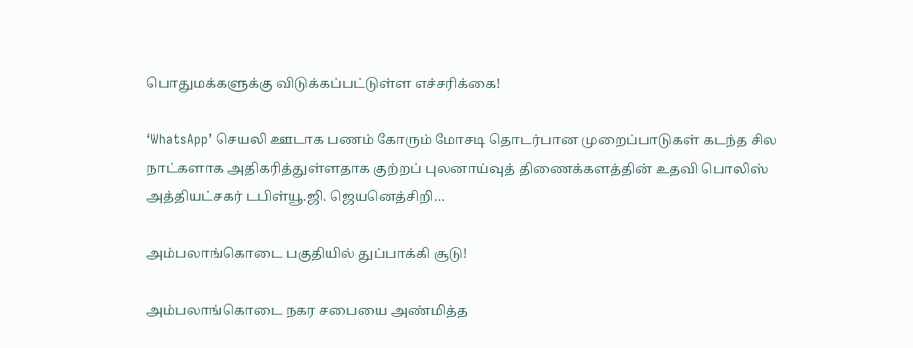பொதுமக்களுக்கு விடுக்கப்பட்டுள்ள எச்சரிக்கை!

‘WhatsApp’ செயலி ஊடாக பணம் கோரும் மோசடி தொடர்பான முறைப்பாடுகள் கடந்த சில நாட்களாக அதிகரித்துள்ளதாக குற்றப் புலனாய்வுத் திணைக்களத்தின் உதவி பொலிஸ் அத்தியட்சகர் டபிள்யூ.ஜி. ஜெயனெத்சிறி…

அம்பலாங்கொடை பகுதியில் துப்பாக்கி சூடு!

அம்பலாங்கொடை நகர சபையை அண்மித்த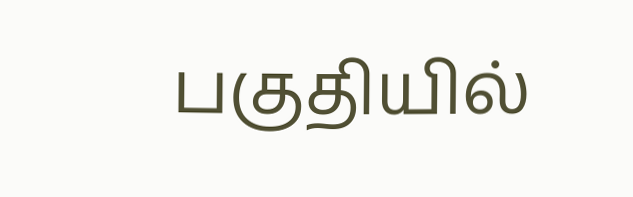பகுதியில்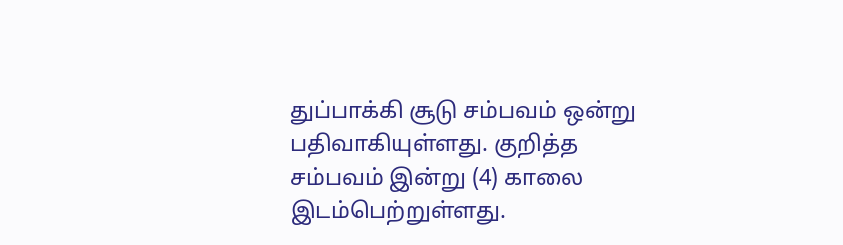துப்பாக்கி சூடு சம்பவம் ஒன்று பதிவாகியுள்ளது. குறித்த சம்பவம் இன்று (4) காலை இடம்பெற்றுள்ளது.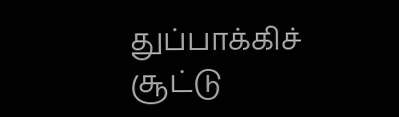துப்பாக்கிச் சூட்டு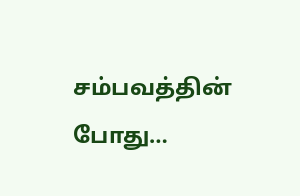சம்பவத்தின் போது…